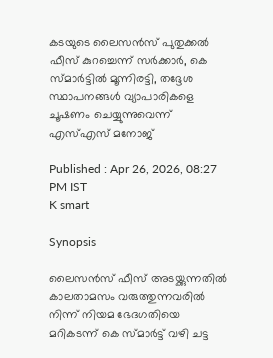കടയുടെ ലൈസൻസ് പുതുക്കൽ ഫീസ് കുറച്ചെന്ന് സര്‍ക്കാര്‍, കെ സ്മാർട്ടിൽ മൂന്നിരട്ടി, തദ്ദേശ സ്ഥാപനങ്ങൾ വ്യാപാരികളെ ചൂഷണം ചെയ്യുന്നുവെന്ന് എസ്എസ് മനോജ്

Published : Apr 26, 2026, 08:27 PM IST
K smart

Synopsis

ലൈസൻസ് ഫീസ് അടയ്ക്കുന്നതിൽ കാലതാമസം വരുത്തുന്നവരിൽ നിന്ന് നിയമ ഭേദഗതിയെ മറികടന്ന് കെ സ്മാർട്ട് വഴി ചട്ട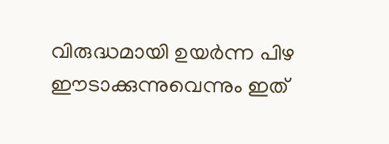വിരുദ്ധമായി ഉയർന്ന പിഴ ഈടാക്കുന്നുവെന്നും ഇത്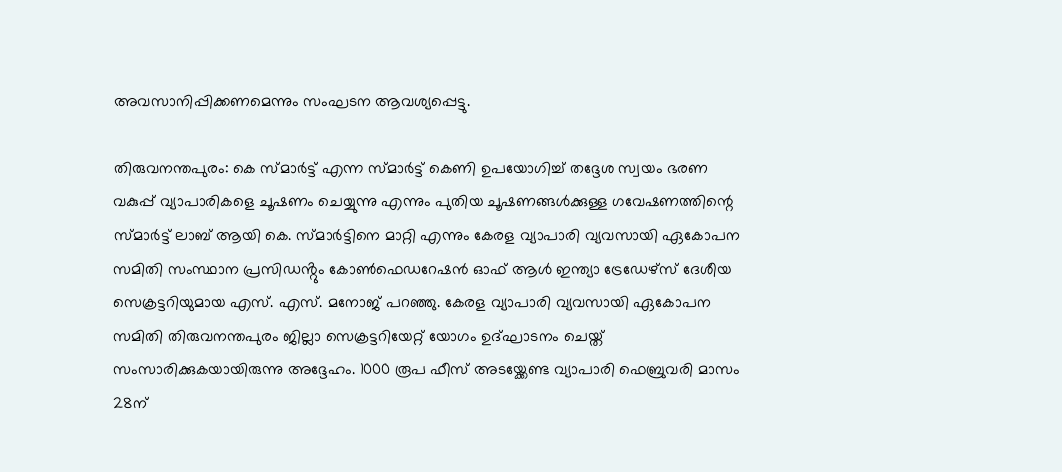അവസാനിപ്പിക്കണമെന്നും സംഘടന ആവശ്യപ്പെട്ടു.

തിരുവനന്തപുരം: കെ സ്മാർട്ട് എന്ന സ്മാർട്ട് കെണി ഉപയോഗിച്ച് തദ്ദേശ സ്വയം ഭരണ വകുപ്പ് വ്യാപാരികളെ ചൂഷണം ചെയ്യുന്നു എന്നും പുതിയ ചൂഷണങ്ങൾക്കുള്ള ഗവേഷണത്തിന്റെ സ്മാർട്ട് ലാബ് ആയി കെ. സ്മാർട്ടിനെ മാറ്റി എന്നും കേരള വ്യാപാരി വ്യവസായി ഏകോപന സമിതി സംസ്ഥാന പ്രസിഡൻ്റും കോൺഫെഡറേഷൻ ഓഫ് ആൾ ഇന്ത്യാ ട്രേഡേഴ്സ് ദേശീയ സെക്രട്ടറിയുമായ എസ്. എസ്. മനോജ് പറഞ്ഞു. കേരള വ്യാപാരി വ്യവസായി ഏകോപന സമിതി തിരുവനന്തപുരം ജില്ലാ സെക്രട്ടറിയേറ്റ് യോഗം ഉദ്ഘാടനം ചെയ്ത് സംസാരിക്കുകയായിരുന്നു അദ്ദേഹം. 1000 രൂപ ഫീസ് അടയ്ക്കേണ്ട വ്യാപാരി ഫെബ്രുവരി മാസം 28ന്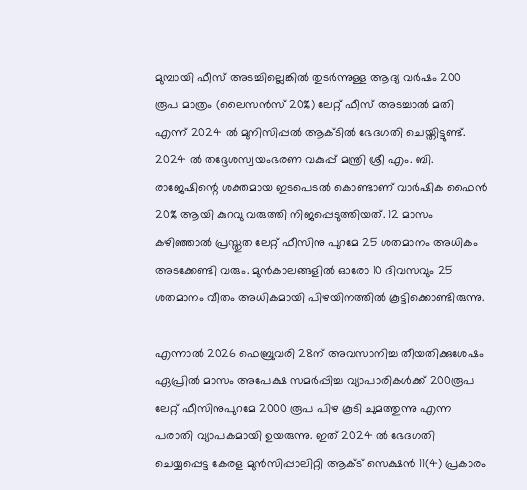മുമ്പായി ഫീസ് അടച്ചില്ലെങ്കിൽ തുടർന്നുള്ള ആദ്യ വർഷം 200 രൂപ മാത്രം (ലൈസൻസ് 20%) ലേറ്റ് ഫീസ് അടച്ചാൽ മതി എന്ന് 2024 ൽ മുനിസിപ്പൽ ആക്ടിൽ ഭേദഗതി ചെയ്തിട്ടുണ്ട്. 2024 ൽ തദ്ദേശസ്വയംഭരണ വകുപ്പ് മന്ത്രി ശ്രീ എം. ബി. രാജേഷിന്റെ ശക്തമായ ഇടപെടൽ കൊണ്ടാണ് വാർഷിക ഫൈൻ 20% ആയി കുറവു വരുത്തി നിജപ്പെടുത്തിയത്. 12 മാസം കഴിഞ്ഞാൽ പ്രസ്തുത ലേറ്റ് ഫീസിനു പുറമേ 25 ശതമാനം അധികം അടക്കേണ്ടി വരും. മുൻകാലങ്ങളിൽ ഓരോ 10 ദിവസവും 25 ശതമാനം വീതം അധികമായി പിഴയിനത്തിൽ കൂട്ടിക്കൊണ്ടിരുന്നു.

എന്നാൽ 2026 ഫെബ്രുവരി 28ന് അവസാനിച്ച തീയതിക്കുശേഷം ഏപ്രിൽ മാസം അപേക്ഷ സമർപ്പിച്ച വ്യാപാരികൾക്ക് 200രൂപ ലേറ്റ് ഫീസിനുപുറമേ 2000 രൂപ പിഴ കൂടി ചുമത്തുന്നു എന്ന പരാതി വ്യാപകമായി ഉയരുന്നു. ഇത് 2024 ൽ ഭേദഗതി ചെയ്യപ്പെട്ട കേരള മുൻസിപ്പാലിറ്റി ആക്ട് സെക്ഷൻ 11(4) പ്രകാരം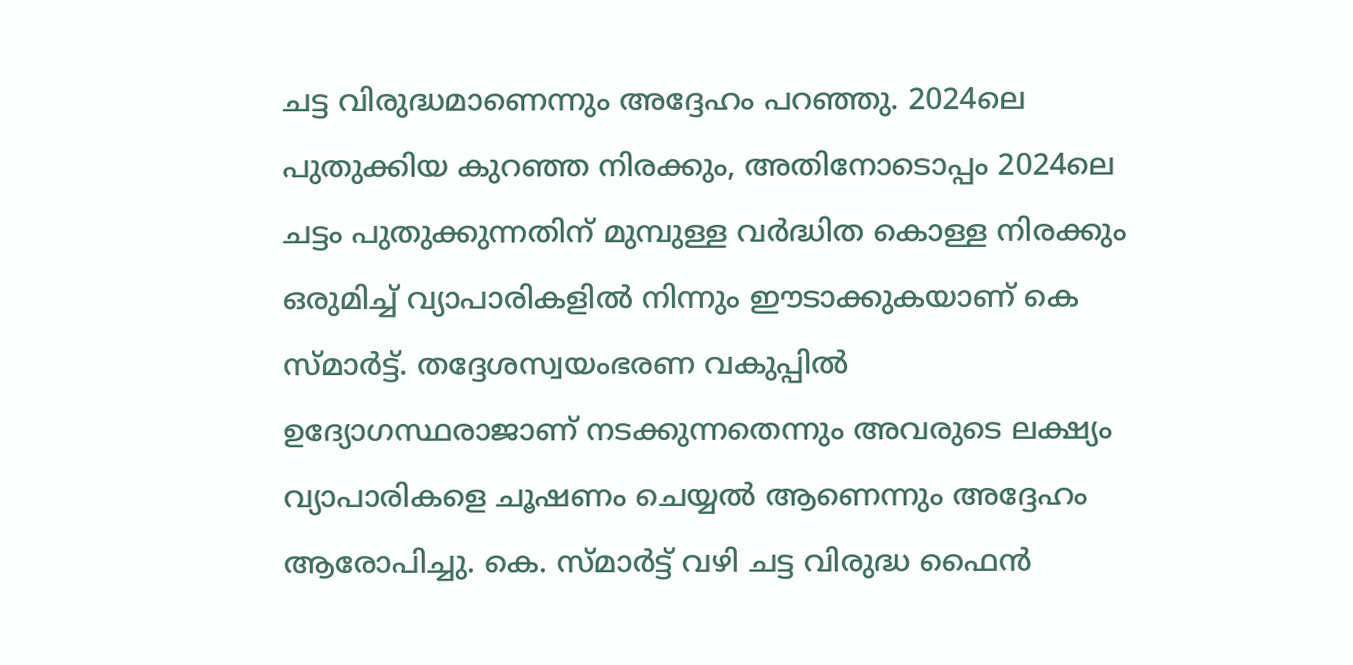ചട്ട വിരുദ്ധമാണെന്നും അദ്ദേഹം പറഞ്ഞു. 2024ലെ പുതുക്കിയ കുറഞ്ഞ നിരക്കും, അതിനോടൊപ്പം 2024ലെ ചട്ടം പുതുക്കുന്നതിന് മുമ്പുള്ള വർദ്ധിത കൊള്ള നിരക്കും ഒരുമിച്ച് വ്യാപാരികളിൽ നിന്നും ഈടാക്കുകയാണ് കെ സ്മാർട്ട്. തദ്ദേശസ്വയംഭരണ വകുപ്പിൽ ഉദ്യോഗസ്ഥരാജാണ് നടക്കുന്നതെന്നും അവരുടെ ലക്ഷ്യം വ്യാപാരികളെ ചൂഷണം ചെയ്യൽ ആണെന്നും അദ്ദേഹം ആരോപിച്ചു. കെ. സ്മാർട്ട് വഴി ചട്ട വിരുദ്ധ ഫൈൻ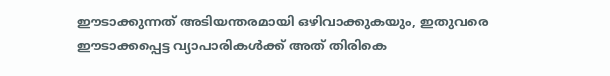ഈടാക്കുന്നത് അടിയന്തരമായി ഒഴിവാക്കുകയും, ഇതുവരെ ഈടാക്കപ്പെട്ട വ്യാപാരികൾക്ക് അത് തിരികെ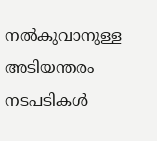നൽകുവാനുള്ള അടിയന്തരം നടപടികൾ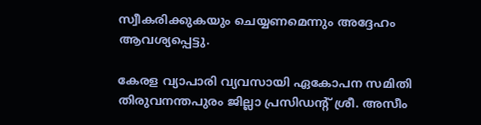സ്വീകരിക്കുകയും ചെയ്യണമെന്നും അദ്ദേഹം ആവശ്യപ്പെട്ടു.

കേരള വ്യാപാരി വ്യവസായി ഏകോപന സമിതി തിരുവനന്തപുരം ജില്ലാ പ്രസിഡന്റ് ശ്രീ. അസീം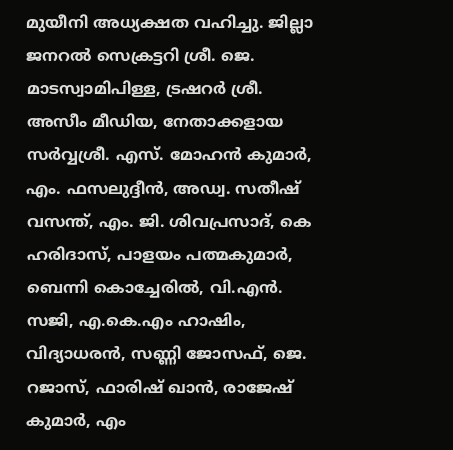മുയീനി അധ്യക്ഷത വഹിച്ചു. ജില്ലാ ജനറൽ സെക്രട്ടറി ശ്രീ. ജെ. മാടസ്വാമിപിള്ള, ട്രഷറർ ശ്രീ. അസീം മീഡിയ, നേതാക്കളായ സർവ്വശ്രീ. എസ്. മോഹൻ കുമാർ, എം. ഫസലുദ്ദീൻ, അഡ്വ. സതീഷ് വസന്ത്, എം. ജി. ശിവപ്രസാദ്, കെ ഹരിദാസ്, പാളയം പത്മകുമാർ, ബെന്നി കൊച്ചേരിൽ, വി.എൻ. സജി, എ.കെ.എം ഹാഷിം, വിദ്യാധരൻ, സണ്ണി ജോസഫ്, ജെ. റജാസ്, ഫാരിഷ് ഖാൻ, രാജേഷ് കുമാർ, എം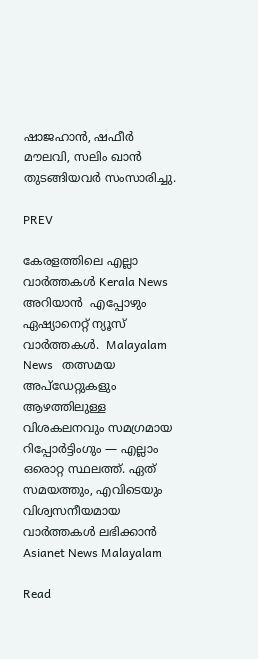ഷാജഹാൻ, ഷഫീർ മൗലവി, സലിം ഖാൻ തുടങ്ങിയവർ സംസാരിച്ചു.

PREV

കേരളത്തിലെ എല്ലാ വാർത്തകൾ Kerala News അറിയാൻ  എപ്പോഴും ഏഷ്യാനെറ്റ് ന്യൂസ് വാർത്തകൾ.  Malayalam News   തത്സമയ അപ്‌ഡേറ്റുകളും ആഴത്തിലുള്ള വിശകലനവും സമഗ്രമായ റിപ്പോർട്ടിംഗും — എല്ലാം ഒരൊറ്റ സ്ഥലത്ത്. ഏത് സമയത്തും, എവിടെയും വിശ്വസനീയമായ വാർത്തകൾ ലഭിക്കാൻ Asianet News Malayalam

Read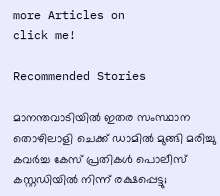more Articles on
click me!

Recommended Stories

മാനന്തവാടിയിൽ ഇതര സംസ്ഥാന തൊഴിലാളി ചെക്ക് ഡാമിൽ മുങ്ങി മരിച്ചു
കവർച്ച കേസ് പ്രതികൾ പൊലീസ് കസ്റ്റഡിയിൽ നിന്ന് രക്ഷപ്പെട്ടു;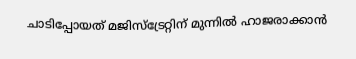ചാടിപ്പോയത് മജിസ്ട്രേറ്റിന് മുന്നിൽ ഹാജരാക്കാൻ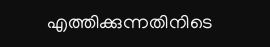എത്തിക്കുന്നതിനിടെ